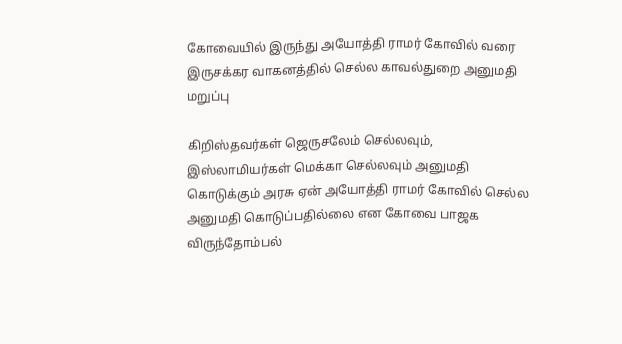கோவையில் இருந்து அயோத்தி ராமர் கோவில் வரை இருசக்கர வாகனத்தில் செல்ல காவல்துறை அனுமதி மறுப்பு

கிறிஸ்தவர்கள் ஜெருசலேம் செல்லவும், இஸ்லாமியர்கள் மெக்கா செல்லவும் அனுமதி கொடுக்கும் அரசு ஏன் அயோத்தி ராமர் கோவில் செல்ல அனுமதி கொடுப்பதில்லை என கோவை பாஜக விருந்தோம்பல்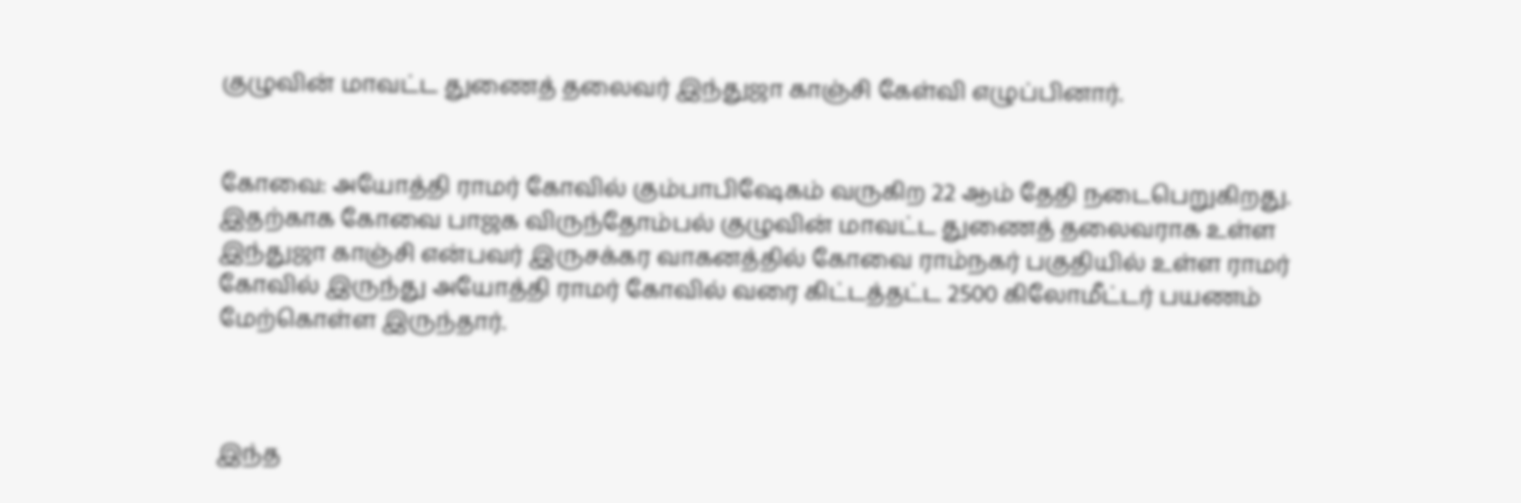குழுவின் மாவட்ட துணைத் தலைவர் இந்துஜா காஞ்சி கேள்வி எழுப்பினார்.


கோவை: அயோத்தி ராமர் கோவில் கும்பாபிஷேகம் வருகிற 22 ஆம் தேதி நடைபெறுகிறது. இதற்காக கோவை பாஜக விருந்தோம்பல் குழுவின் மாவட்ட துணைத் தலைவராக உள்ள இந்துஜா காஞ்சி என்பவர் இருசக்கர வாகனத்தில் கோவை ராம்நகர் பகுதியில் உள்ள ராமர் கோவில் இருந்து அயோத்தி ராமர் கோவில் வரை கிட்டத்தட்ட 2500 கிலோமீட்டர் பயணம் மேற்கொள்ள இருந்தார்.



இந்த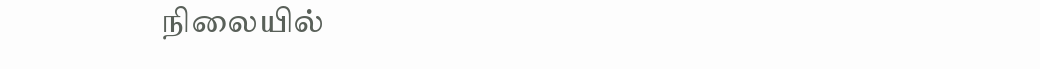நிலையில்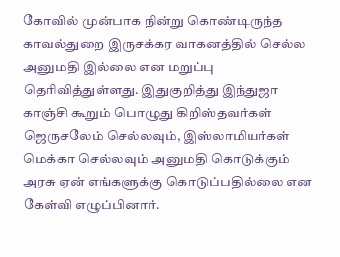கோவில் முன்பாக நின்று கொண்டிருந்த காவல்துறை இருசக்கர வாகனத்தில் செல்ல அனுமதி இல்லை என மறுப்பு தெரிவித்துள்ளது. இதுகுறித்து இந்துஜா காஞ்சி கூறும் பொழுது கிறிஸ்தவர்கள் ஜெருசலேம் செல்லவும், இஸ்லாமியர்கள் மெக்கா செல்லவும் அனுமதி கொடுக்கும் அரசு ஏன் எங்களுக்கு கொடுப்பதில்லை என கேள்வி எழுப்பினார்.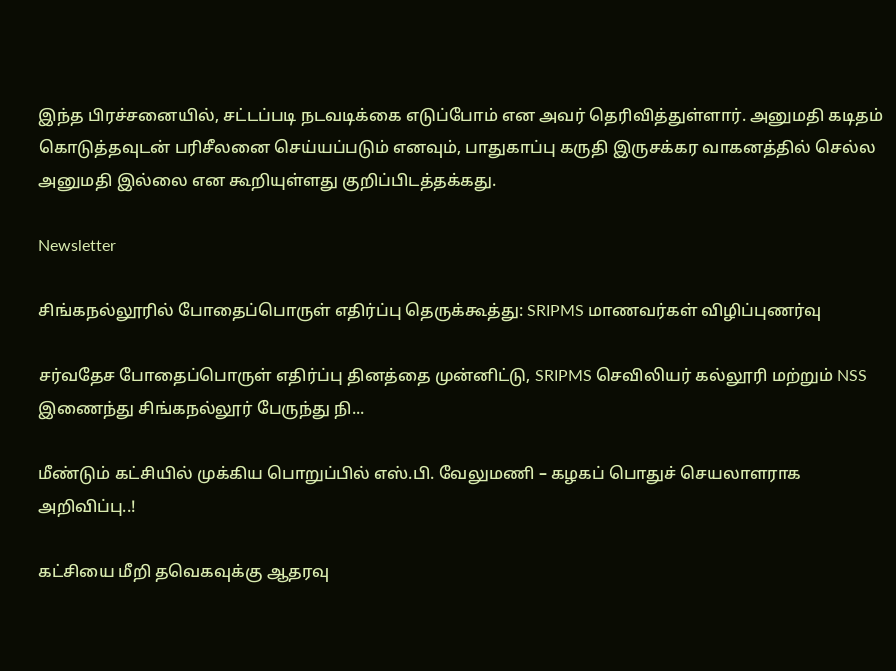இந்த பிரச்சனையில், சட்டப்படி நடவடிக்கை எடுப்போம் என அவர் தெரிவித்துள்ளார். அனுமதி கடிதம் கொடுத்தவுடன் பரிசீலனை செய்யப்படும் எனவும், பாதுகாப்பு கருதி இருசக்கர வாகனத்தில் செல்ல அனுமதி இல்லை என கூறியுள்ளது குறிப்பிடத்தக்கது.

Newsletter

சிங்கநல்லூரில் போதைப்பொருள் எதிர்ப்பு தெருக்கூத்து: SRIPMS மாணவர்கள் விழிப்புணர்வு

சர்வதேச போதைப்பொருள் எதிர்ப்பு தினத்தை முன்னிட்டு, SRIPMS செவிலியர் கல்லூரி மற்றும் NSS இணைந்து சிங்கநல்லூர் பேருந்து நி...

மீண்டும் கட்சியில் முக்கிய பொறுப்பில் எஸ்.பி. வேலுமணி – கழகப் பொதுச் செயலாளராக அறிவிப்பு..!

கட்சியை மீறி தவெகவுக்கு ஆதரவு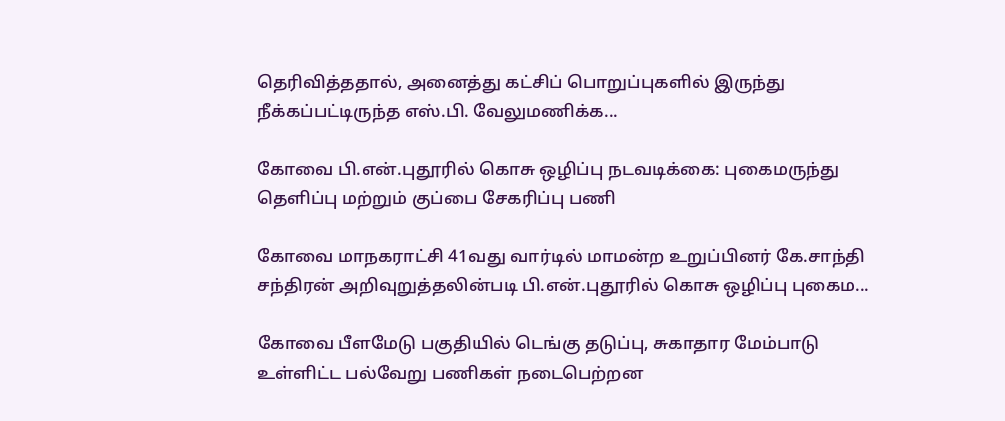தெரிவித்ததால், அனைத்து கட்சிப் பொறுப்புகளில் இருந்து நீக்கப்பட்டிருந்த எஸ்.பி. வேலுமணிக்க...

கோவை பி.என்.புதூரில் கொசு ஒழிப்பு நடவடிக்கை: புகைமருந்து தெளிப்பு மற்றும் குப்பை சேகரிப்பு பணி

கோவை மாநகராட்சி 41வது வார்டில் மாமன்ற உறுப்பினர் கே.சாந்தி சந்திரன் அறிவுறுத்தலின்படி பி.என்.புதூரில் கொசு ஒழிப்பு புகைம...

கோவை பீளமேடு பகுதியில் டெங்கு தடுப்பு, சுகாதார மேம்பாடு உள்ளிட்ட பல்வேறு பணிகள் நடைபெற்றன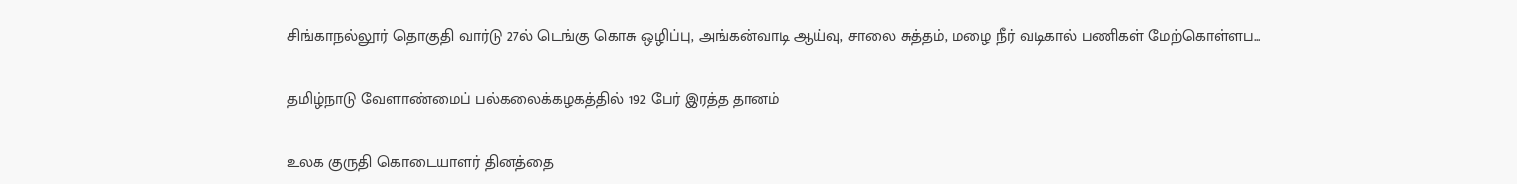சிங்காநல்லூர் தொகுதி வார்டு 27ல் டெங்கு கொசு ஒழிப்பு, அங்கன்வாடி ஆய்வு, சாலை சுத்தம், மழை நீர் வடிகால் பணிகள் மேற்கொள்ளப...

தமிழ்நாடு வேளாண்மைப் பல்கலைக்கழகத்தில் 192 பேர் இரத்த தானம்

உலக குருதி கொடையாளர் தினத்தை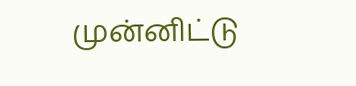முன்னிட்டு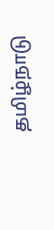தமிழ்நாடு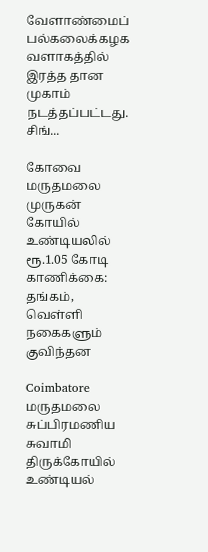வேளாண்மைப் பல்கலைக்கழக வளாகத்தில் இரத்த தான முகாம் நடத்தப்பட்டது. சிங்...

கோவை மருதமலை முருகன் கோயில் உண்டியலில் ரூ.1.05 கோடி காணிக்கை: தங்கம், வெள்ளி நகைகளும் குவிந்தன

Coimbatore மருதமலை சுப்பிரமணிய சுவாமி திருக்கோயில் உண்டியல்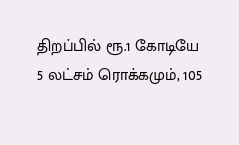திறப்பில் ரூ.1 கோடியே 5 லட்சம் ரொக்கமும், 105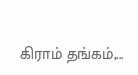கிராம் தங்கம்,...